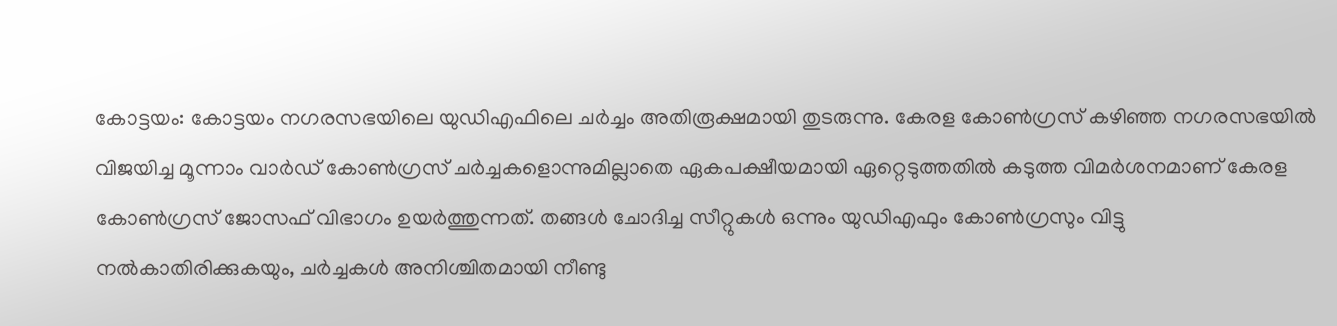കോട്ടയം: കോട്ടയം നഗരസഭയിലെ യുഡിഎഫിലെ ചർച്ചം അതിരൂക്ഷമായി തുടരുന്നു. കേരള കോൺഗ്രസ് കഴിഞ്ഞ നഗരസഭയിൽ വിജയിച്ച മൂന്നാം വാർഡ് കോൺഗ്രസ് ചർച്ചകളൊന്നുമില്ലാതെ ഏകപക്ഷീയമായി ഏറ്റെടുത്തതിൽ കടുത്ത വിമർശനമാണ് കേരള കോൺഗ്രസ് ജോസഫ് വിഭാഗം ഉയർത്തുന്നത്. തങ്ങൾ ചോദിച്ച സീറ്റുകൾ ഒന്നും യുഡിഎഫും കോൺഗ്രസും വിട്ടു നൽകാതിരിക്കുകയും, ചർച്ചകൾ അനിശ്ചിതമായി നീണ്ടു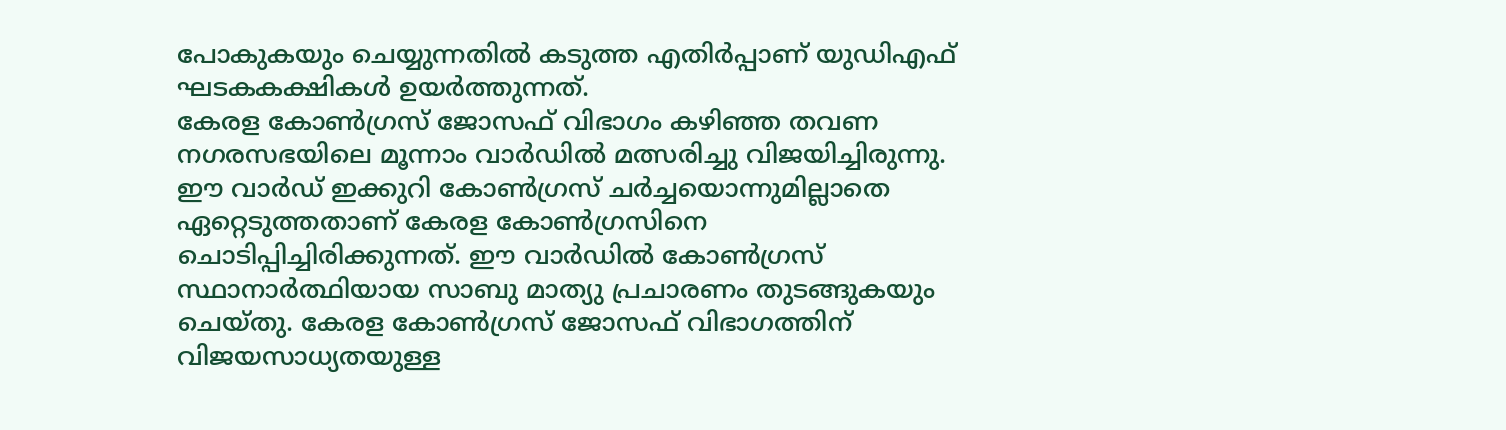പോകുകയും ചെയ്യുന്നതിൽ കടുത്ത എതിർപ്പാണ് യുഡിഎഫ് ഘടകകക്ഷികൾ ഉയർത്തുന്നത്.
കേരള കോൺഗ്രസ് ജോസഫ് വിഭാഗം കഴിഞ്ഞ തവണ നഗരസഭയിലെ മൂന്നാം വാർഡിൽ മത്സരിച്ചു വിജയിച്ചിരുന്നു. ഈ വാർഡ് ഇക്കുറി കോൺഗ്രസ് ചർച്ചയൊന്നുമില്ലാതെ ഏറ്റെടുത്തതാണ് കേരള കോൺഗ്രസിനെ ചൊടിപ്പിച്ചിരിക്കുന്നത്. ഈ വാർഡിൽ കോൺഗ്രസ് സ്ഥാനാർത്ഥിയായ സാബു മാത്യു പ്രചാരണം തുടങ്ങുകയും ചെയ്തു. കേരള കോൺഗ്രസ് ജോസഫ് വിഭാഗത്തിന് വിജയസാധ്യതയുള്ള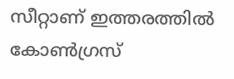സീറ്റാണ് ഇത്തരത്തിൽ കോൺഗ്രസ്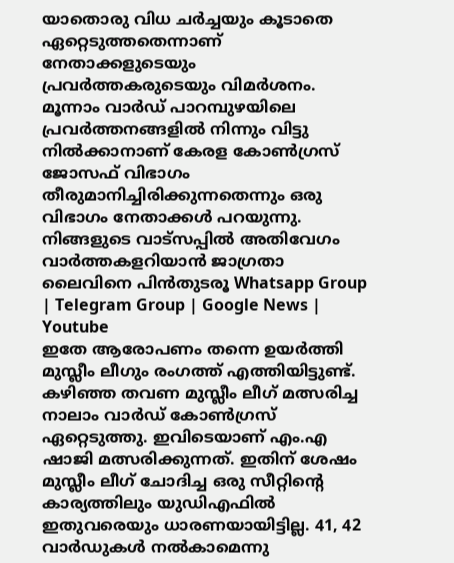യാതൊരു വിധ ചർച്ചയും കൂടാതെ ഏറ്റെടുത്തതെന്നാണ് നേതാക്കളുടെയും പ്രവർത്തകരുടെയും വിമർശനം. മൂന്നാം വാർഡ് പാറമ്പുഴയിലെ പ്രവർത്തനങ്ങളിൽ നിന്നും വിട്ടു നിൽക്കാനാണ് കേരള കോൺഗ്രസ് ജോസഫ് വിഭാഗം തീരുമാനിച്ചിരിക്കുന്നതെന്നും ഒരു വിഭാഗം നേതാക്കൾ പറയുന്നു.
നിങ്ങളുടെ വാട്സപ്പിൽ അതിവേഗം വാർത്തകളറിയാൻ ജാഗ്രതാ ലൈവിനെ പിൻതുടരൂ Whatsapp Group | Telegram Group | Google News | Youtube
ഇതേ ആരോപണം തന്നെ ഉയർത്തി മുസ്ലീം ലീഗും രംഗത്ത് എത്തിയിട്ടുണ്ട്. കഴിഞ്ഞ തവണ മുസ്ലീം ലീഗ് മത്സരിച്ച നാലാം വാർഡ് കോൺഗ്രസ് ഏറ്റെടുത്തു. ഇവിടെയാണ് എം.എ ഷാജി മത്സരിക്കുന്നത്. ഇതിന് ശേഷം മുസ്ലീം ലീഗ് ചോദിച്ച ഒരു സീറ്റിന്റെ കാര്യത്തിലും യുഡിഎഫിൽ ഇതുവരെയും ധാരണയായിട്ടില്ല. 41, 42 വാർഡുകൾ നൽകാമെന്നു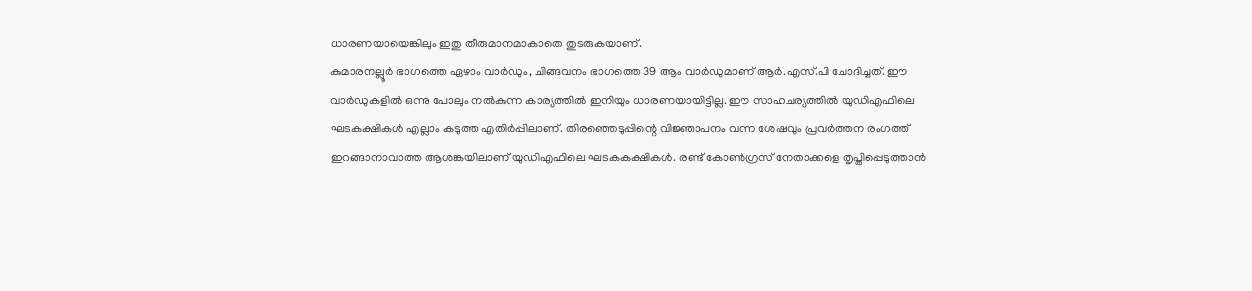ധാരണയായെങ്കിലും ഇതു തീരുമാനമാകാതെ തുടരുകയാണ്.
കുമാരനല്ലൂർ ഭാഗത്തെ ഏഴാം വാർഡും, ചിങ്ങവനം ഭാഗത്തെ 39 ആം വാർഡുമാണ് ആർ.എസ്.പി ചോദിച്ചത്. ഈ വാർഡുകളിൽ ഒന്നു പോലും നൽകുന്ന കാര്യത്തിൽ ഇനിയും ധാരണയായിട്ടില്ല. ഈ സാഹചര്യത്തിൽ യുഡിഎഫിലെ ഘടകക്ഷികൾ എല്ലാം കടുത്ത എതിർപ്പിലാണ്. തിരഞ്ഞെടുപ്പിന്റെ വിജ്ഞാപനം വന്ന ശേഷവും പ്രവർത്തന രംഗത്ത് ഇറങ്ങാനാവാത്ത ആശങ്കയിലാണ് യുഡിഎഫിലെ ഘടകകക്ഷികൾ. രണ്ട് കോൺഗ്രസ് നേതാക്കളെ തൃപ്തിപ്പെടുത്താൻ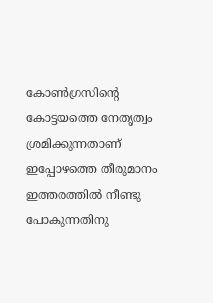കോൺഗ്രസിന്റെ കോട്ടയത്തെ നേതൃത്വം ശ്രമിക്കുന്നതാണ് ഇപ്പോഴത്തെ തീരുമാനം ഇത്തരത്തിൽ നീണ്ടു പോകുന്നതിനു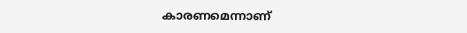കാരണമെന്നാണ്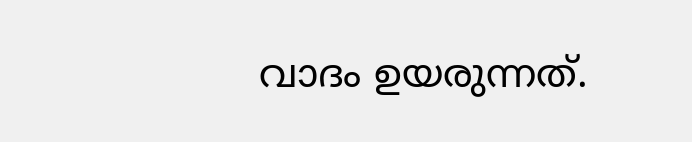വാദം ഉയരുന്നത്.